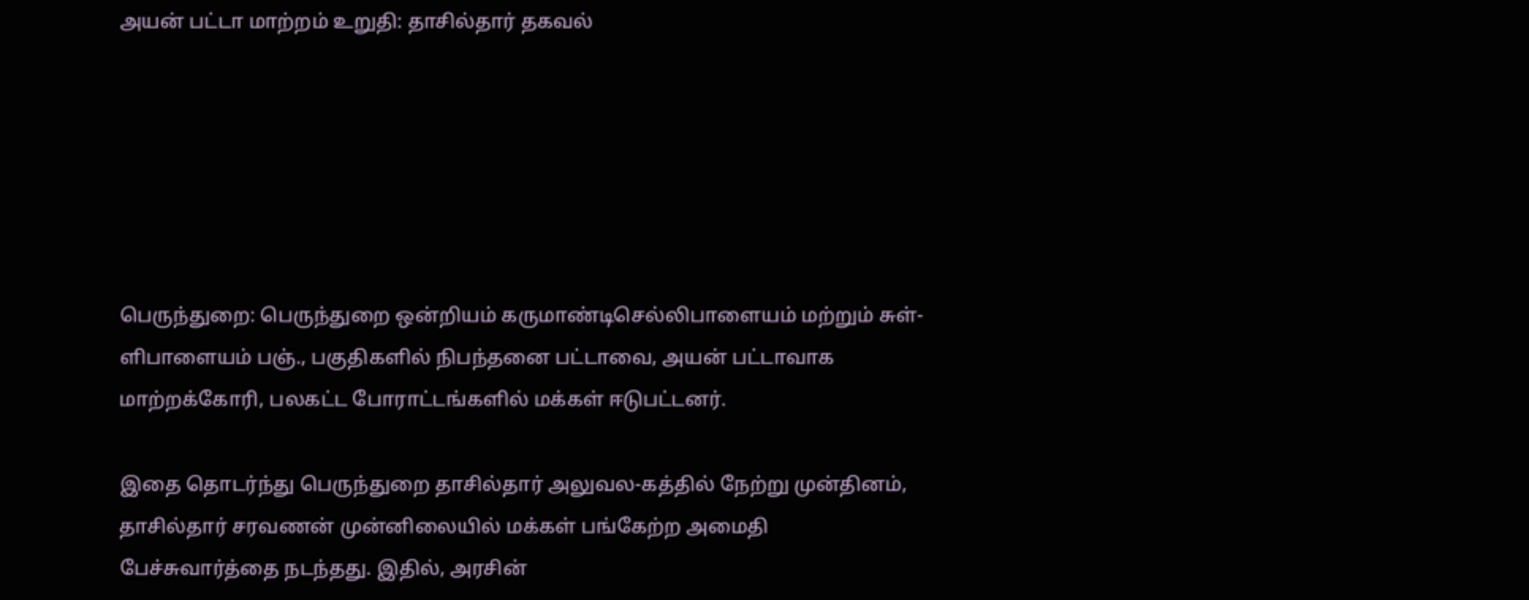அயன் பட்டா மாற்றம் உறுதி: தாசில்தார் தகவல்






பெருந்துறை: பெருந்துறை ஒன்றியம் கருமாண்டிசெல்லிபாளையம் மற்றும் சுள்-ளிபாளையம் பஞ்., பகுதிகளில் நிபந்தனை பட்டாவை, அயன் பட்டாவாக மாற்றக்கோரி, பலகட்ட போராட்டங்களில் மக்கள் ஈடுபட்டனர்.

இதை தொடர்ந்து பெருந்துறை தாசில்தார் அலுவல-கத்தில் நேற்று முன்தினம், தாசில்தார் சரவணன் முன்னிலையில் மக்கள் பங்கேற்ற அமைதி பேச்சுவார்த்தை நடந்தது. இதில், அரசின்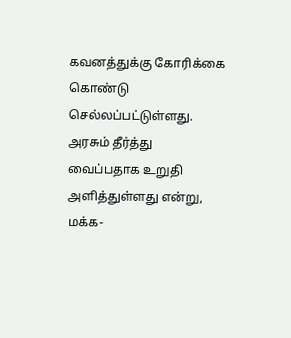கவனத்துக்கு கோரிக்கை கொண்டு செல்லப்பட்டுள்ளது. அரசும் தீர்த்து வைப்பதாக உறுதி அளித்துள்ளது என்று, மக்க-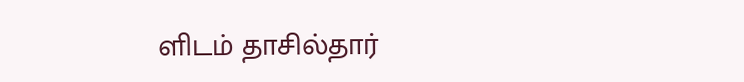ளிடம் தாசில்தார்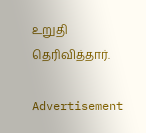உறுதி தெரிவித்தார்.

Advertisement